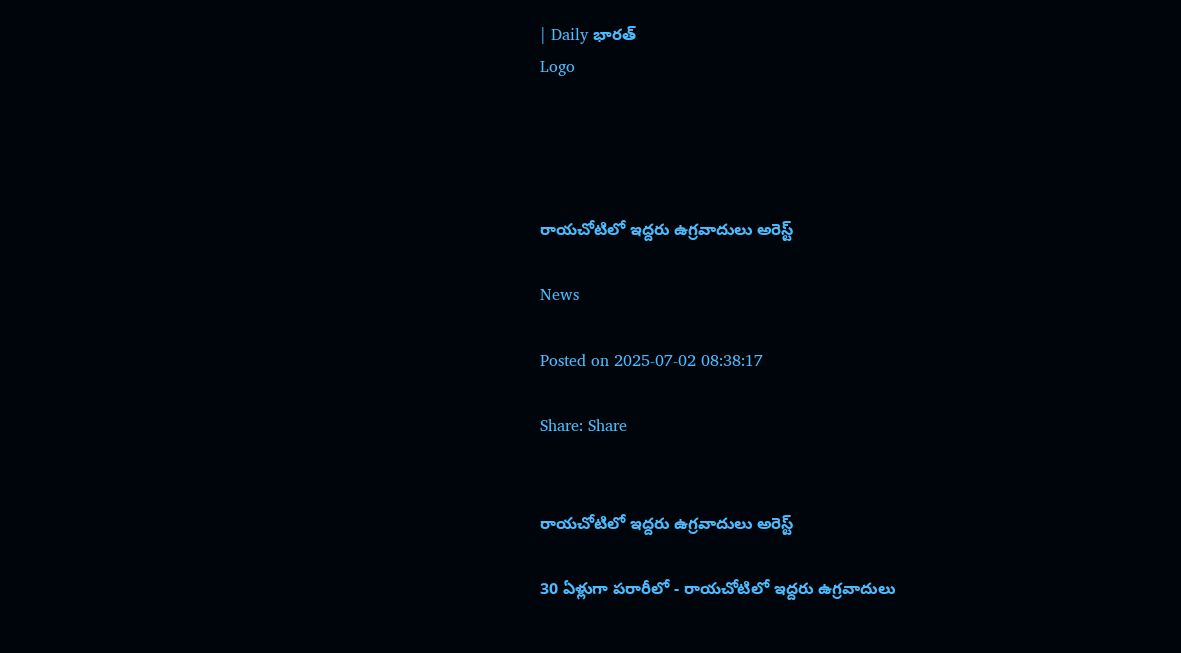| Daily భారత్
Logo




రాయచోటిలో ఇద్దరు ఉగ్రవాదులు అరెస్ట్

News

Posted on 2025-07-02 08:38:17

Share: Share


రాయచోటిలో ఇద్దరు ఉగ్రవాదులు అరెస్ట్

30 ఏళ్లుగా పరారీలో - రాయచోటిలో ఇద్దరు ఉగ్రవాదులు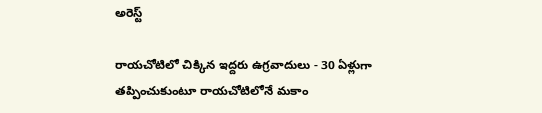అరెస్ట్

రాయచోటిలో చిక్కిన ఇద్దరు ఉగ్రవాదులు - 30 ఏళ్లుగా తప్పించుకుంటూ రాయచోటిలోనే మకాం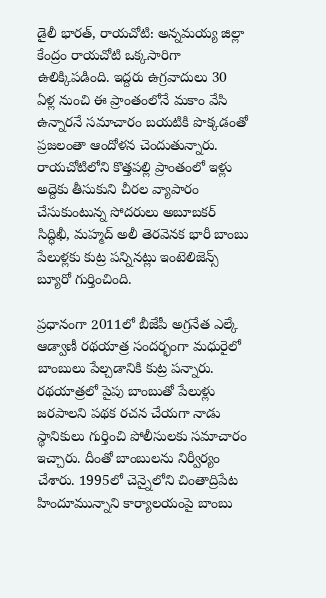డైలీ భారత్, రాయచోటి: అన్నమయ్య జిల్లా కేంద్రం రాయచోటి ఒక్కసారిగా ఉలిక్కిపడింది. ఇద్దరు ఉగ్రవాదులు 30 ఏళ్ల నుంచి ఈ ప్రాంతంలోనే మకాం వేసి ఉన్నారనే సమాచారం బయటికి పొక్కడంతో ప్రజలంతా ఆందోళన చెందుతున్నారు. రాయచోటిలోని కొత్తపల్లి ప్రాంతంలో ఇళ్లు అద్దెకు తీసుకుని చీరల వ్యాపారం చేసుకుంటున్న సోదరులు అబూబకర్ సిద్ధిఖీ, మహ్మద్ అలీ తెరవెనక భారీ బాంబు పేలుళ్లకు కుట్ర పన్నినట్లు ఇంటెలిజెన్స్‌ బ్యూరో గుర్తించింది.

ప్రధానంగా 2011లో బీజేపీ అగ్రనేత ఎల్కే ఆడ్వాణీ రథయాత్ర సందర్భంగా మధురైలో బాంబులు పేల్చడానికి కుట్ర పన్నారు. రథయాత్రలో పైపు బాంబుతో పేలుళ్లు జరపాలని పథక రచన చేయగా నాడు స్థానికులు గుర్తించి పోలీసులకు సమాచారం ఇచ్చారు. దీంతో బాంబులను నిర్వీర్యం చేశారు. 1995లో చెన్నైలోని చింతాద్రిపేట హిందూమున్నాని కార్యాలయంపై బాంబు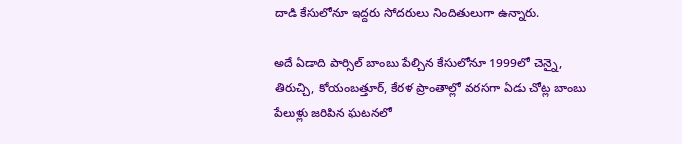దాడి కేసులోనూ ఇద్దరు సోదరులు నిందితులుగా ఉన్నారు.

అదే ఏడాది పార్సిల్ బాంబు పేల్చిన కేసులోనూ 1999లో చెన్నై, తిరుచ్చి, కోయంబత్తూర్, కేరళ ప్రాంతాల్లో వరసగా ఏడు చోట్ల బాంబు పేలుళ్లు జరిపిన ఘటనలో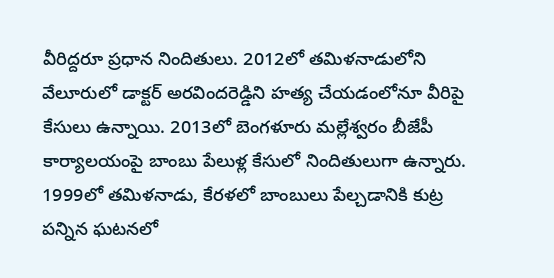వీరిద్దరూ ప్రధాన నిందితులు. 2012లో తమిళనాడులోని వేలూరులో డాక్టర్ అరవిందరెడ్డిని హత్య చేయడంలోనూ వీరిపై కేసులు ఉన్నాయి. 2013లో బెంగళూరు మల్లేశ్వరం బీజేపీ కార్యాలయంపై బాంబు పేలుళ్ల కేసులో నిందితులుగా ఉన్నారు. 1999లో తమిళనాడు, కేరళలో బాంబులు పేల్చడానికి కుట్ర పన్నిన ఘటనలో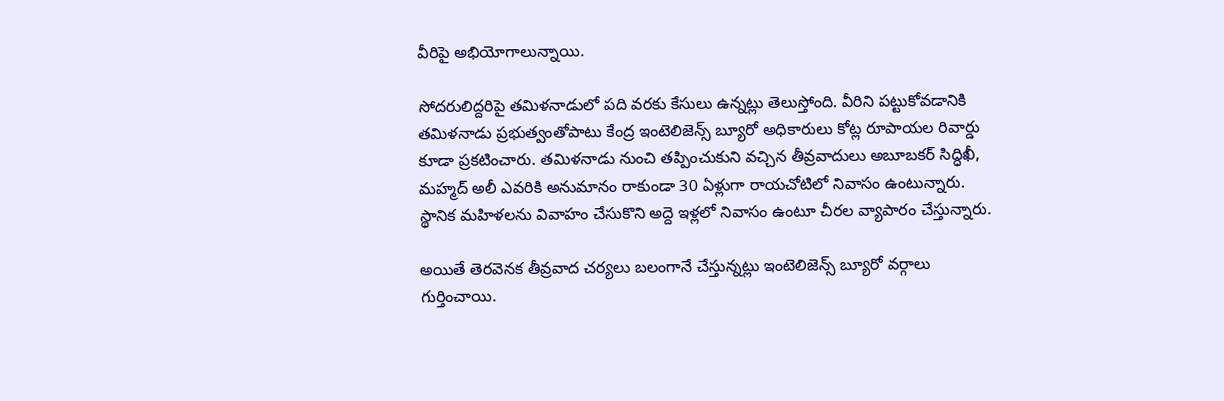వీరిపై అభియోగాలున్నాయి.

సోదరులిద్దరిపై తమిళనాడులో పది వరకు కేసులు ఉన్నట్లు తెలుస్తోంది. వీరిని పట్టుకోవడానికి తమిళనాడు ప్రభుత్వంతోపాటు కేంద్ర ఇంటెలిజెన్స్ బ్యూరో అధికారులు కోట్ల రూపాయల రివార్డు కూడా ప్రకటించారు. తమిళనాడు నుంచి తప్పించుకుని వచ్చిన తీవ్రవాదులు అబూబకర్ సిద్ధిఖీ, మహ్మద్ అలీ ఎవరికి అనుమానం రాకుండా 30 ఏళ్లుగా రాయచోటిలో నివాసం ఉంటున్నారు. స్థానిక మహిళలను వివాహం చేసుకొని అద్దె ఇళ్లలో నివాసం ఉంటూ చీరల వ్యాపారం చేస్తున్నారు.

అయితే తెరవెనక తీవ్రవాద చర్యలు బలంగానే చేస్తున్నట్లు ఇంటెలిజెన్స్‌ బ్యూరో వర్గాలు గుర్తించాయి.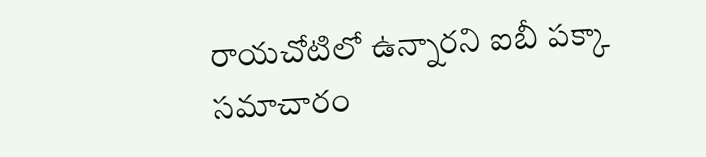రాయచోటిలో ఉన్నారని ఐబీ పక్కా సమాచారం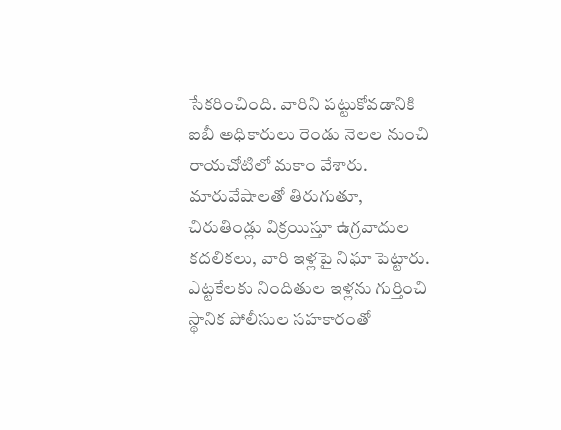సేకరించింది. వారిని పట్టుకోవడానికి ఐబీ అధికారులు రెండు నెలల నుంచి రాయచోటిలో మకాం వేశారు. మారువేషాలతో తిరుగుతూ, చిరుతిండ్లు విక్రయిస్తూ ఉగ్రవాదుల కదలికలు, వారి ఇళ్లపై నిఘా పెట్టారు. ఎట్టకేలకు నిందితుల ఇళ్లను గుర్తించి స్థానిక పోలీసుల సహకారంతో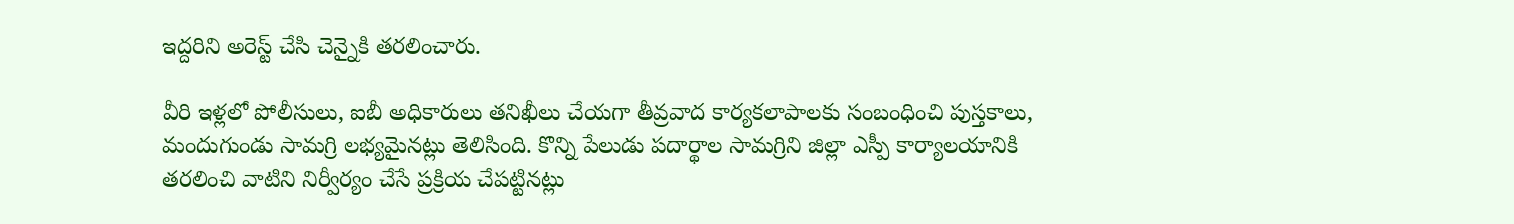ఇద్దరిని అరెస్ట్ చేసి చెన్నైకి తరలించారు.

వీరి ఇళ్లలో పోలీసులు, ఐబీ అధికారులు తనిఖీలు చేయగా తీవ్రవాద కార్యకలాపాలకు సంబంధించి పుస్తకాలు, మందుగుండు సామగ్రి లభ్యమైనట్లు తెలిసింది. కొన్ని పేలుడు పదార్థాల సామగ్రిని జిల్లా ఎస్పీ కార్యాలయానికి తరలించి వాటిని నిర్వీర్యం చేసే ప్రక్రియ చేపట్టినట్లు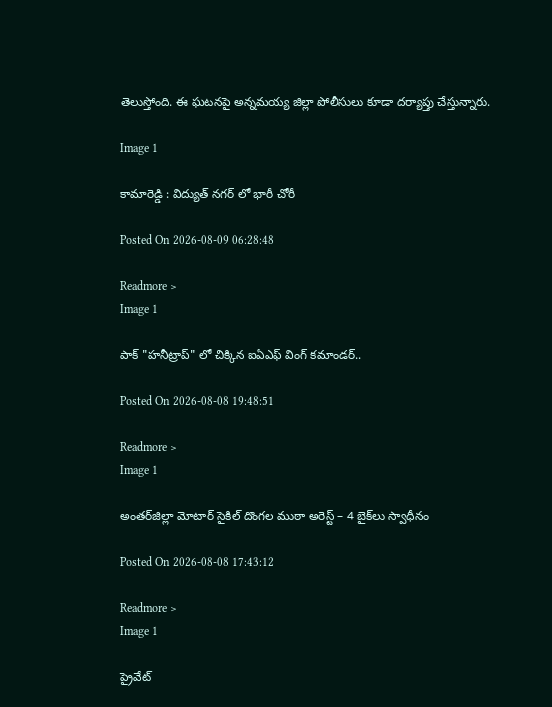తెలుస్తోంది. ఈ ఘటనపై అన్నమయ్య జిల్లా పోలీసులు కూడా దర్యాప్తు చేస్తున్నారు.

Image 1

కామారెడ్డి : విద్యుత్ నగర్ లో భారీ చోరీ

Posted On 2026-08-09 06:28:48

Readmore >
Image 1

పాక్ "హనీట్రాప్" లో చిక్కిన ఐఏఎఫ్ వింగ్ కమాండర్..

Posted On 2026-08-08 19:48:51

Readmore >
Image 1

అంతర్‌జిల్లా మోటార్ సైకిల్ దొంగల ముఠా అరెస్ట్ – 4 బైక్‌లు స్వాధీనం

Posted On 2026-08-08 17:43:12

Readmore >
Image 1

ప్రైవేట్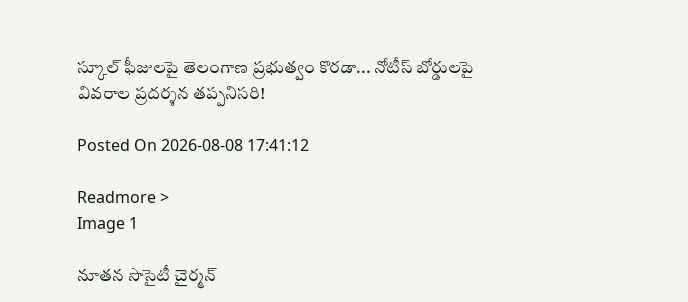స్కూల్ ఫీజులపై తెలంగాణ ప్రభుత్వం కొరడా... నోటీస్ బోర్డులపై వివరాల ప్రదర్శన తప్పనిసరి!

Posted On 2026-08-08 17:41:12

Readmore >
Image 1

నూతన సొసైటీ చైర్మన్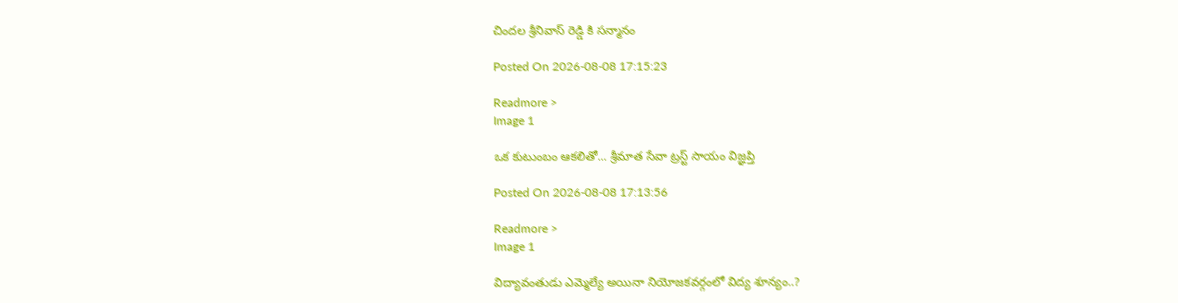చిందల శ్రీనివాస్ రెడ్డి కి సన్మానం

Posted On 2026-08-08 17:15:23

Readmore >
Image 1

ఒక కుటుంబం ఆకలితో... శ్రీమాత సేవా ట్రస్ట్ సాయం విజ్ఞప్తి

Posted On 2026-08-08 17:13:56

Readmore >
Image 1

విద్యావంతుడు ఎమ్మెల్యే అయినా నియోజకవర్గంలో విద్య శూన్యం..?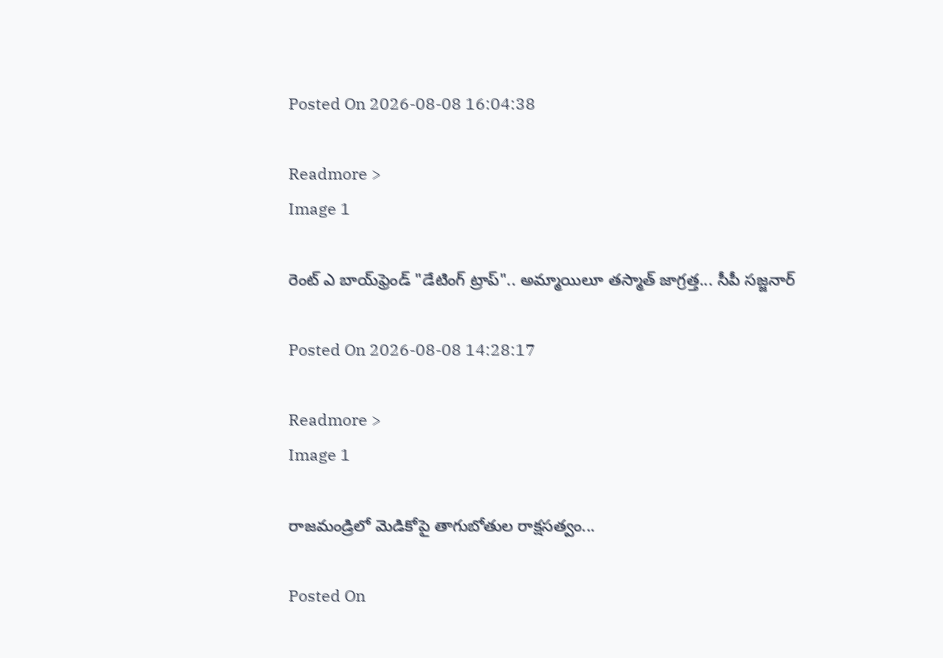Posted On 2026-08-08 16:04:38

Readmore >
Image 1

రెంట్ ఎ బాయ్‌ఫ్రెండ్ "డేటింగ్ ట్రాప్".. అమ్మాయిలూ తస్మాత్ జాగ్రత్త... సీపీ సజ్జనార్

Posted On 2026-08-08 14:28:17

Readmore >
Image 1

రాజమండ్రిలో మెడికోపై తాగుబోతుల రాక్షసత్వం...

Posted On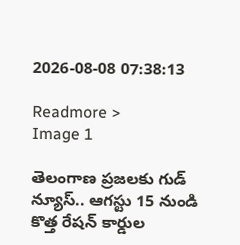2026-08-08 07:38:13

Readmore >
Image 1

తెలంగాణ ప్రజలకు గుడ్ న్యూస్.. ఆగస్టు 15 నుండి కొత్త రేషన్ కార్డుల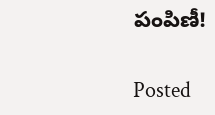పంపిణీ!

Posted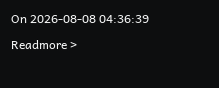On 2026-08-08 04:36:39

Readmore >